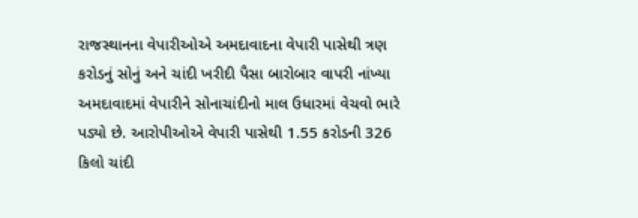રાજસ્થાનના વેપારીઓએ અમદાવાદના વેપારી પાસેથી ત્રણ કરોડનું સોનું અને ચાંદી ખરીદી પૈસા બારોબાર વાપરી નાંખ્યા
અમદાવાદમાં વેપારીને સોનાચાંદીનો માલ ઉધારમાં વેચવો ભારે પડ્યો છે. આરોપીઓએ વેપારી પાસેથી 1.55 કરોડની 326 કિલો ચાંદી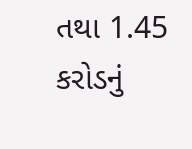તથા 1.45 કરોડનું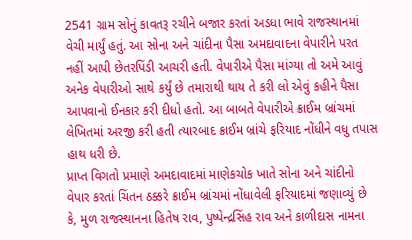2541 ગ્રામ સોનું કાવતરૂ રચીને બજાર કરતાં અડધા ભાવે રાજસ્થાનમાં વેચી માર્યું હતું. આ સોના અને ચાંદીના પૈસા અમદાવાદના વેપારીને પરત નહીં આપી છેતરપિંડી આચરી હતી. વેપારીએ પૈસા માંગ્યા તો અમે આવું અનેક વેપારીઓ સાથે કર્યું છે તમારાથી થાય તે કરી લો એવું કહીને પૈસા આપવાનો ઈનકાર કરી દીધો હતો. આ બાબતે વેપારીએ ક્રાઈમ બ્રાંચમાં લેખિતમાં અરજી કરી હતી ત્યારબાદ ક્રાઈમ બ્રાંચે ફરિયાદ નોંધીને વધુ તપાસ હાથ ધરી છે.
પ્રાપ્ત વિગતો પ્રમાણે અમદાવાદમાં માણેકચોક ખાતે સોના અને ચાંદીનો વેપાર કરતાં ચિંતન ઠક્કરે ક્રાઈમ બ્રાંચમાં નોંધાવેલી ફરિયાદમાં જણાવ્યું છે કે, મુળ રાજસ્થાનના હિતેષ રાવ, પુષ્પેન્દ્રસિંહ રાવ અને કાળીદાસ નામના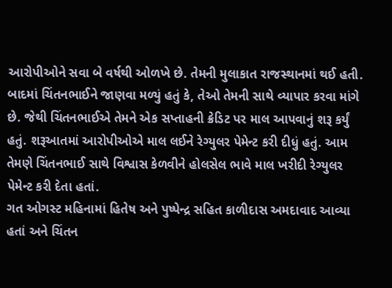આરોપીઓને સવા બે વર્ષથી ઓળખે છે. તેમની મુલાકાત રાજસ્થાનમાં થઈ હતી. બાદમાં ચિંતનભાઈને જાણવા મળ્યું હતું કે, તેઓ તેમની સાથે વ્યાપાર કરવા માંગે છે. જેથી ચિંતનભાઈએ તેમને એક સપ્તાહની ક્રેડિટ પર માલ આપવાનું શરૂ કર્યું હતું. શરૂઆતમાં આરોપીઓએ માલ લઈને રેગ્યુલર પેમેન્ટ કરી દીધું હતું. આમ તેમણે ચિંતનભાઈ સાથે વિશ્વાસ કેળવીને હોલસેલ ભાવે માલ ખરીદી રેગ્યુલર પેમેન્ટ કરી દેતા હતાં.
ગત ઓગસ્ટ મહિનામાં હિતેષ અને પુષ્પેન્દ્ર સહિત કાળીદાસ અમદાવાદ આવ્યા હતાં અને ચિંતન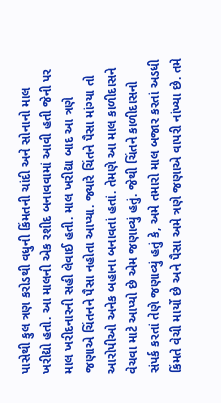પાસેથી કુલ ત્રણ કરોડથી વધુની કિંમતની ચાંદી અને સોનાનો માલ ખરીદ્યો હતો. આ માલની એક રશીદ બનાવવામાં આવી હતી જેની પર માલ ખરીદનારની સહી લેવાઈ હતી. માલ ખરીદ્યા બાદ આ ત્રણે જણાએ ચિંતનને પૈસા નહોતા આપ્યા. જ્યારે ચિંતને પૈસા માંગ્યા તો આરોપીઓ અનેક બહાના બનાવતાં હતાં. તેમણે આ માલ કાળીદાસને વેચવા માટે આપ્યો છે એમ જણાવ્યું હતું. જેથી ચિંતને કાળીદાસનો સંપર્ક કરતાં તેણે જણાવ્યું હતું કે, અમે તમારો માલ બજાર કરતાં અડધી કિંમતે વેચી માર્યો છે અને પૈસા અમે ત્રણે જણાએ વાપરી નાંખ્યા છે. તમે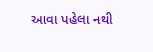આવા પહેલા નથી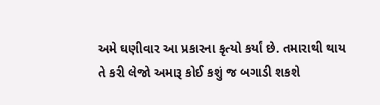અમે ઘણીવાર આ પ્રકારના કૃત્યો કર્યાં છે. તમારાથી થાય તે કરી લેજો અમારૂ કોઈ કશું જ બગાડી શકશે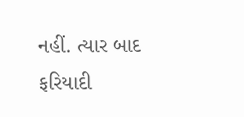નહીં. ત્યાર બાદ ફરિયાદી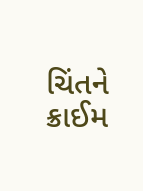ચિંતને ક્રાઈમ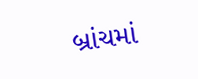બ્રાંચમાં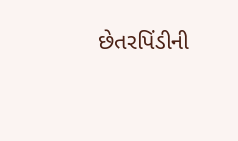છેતરપિંડીની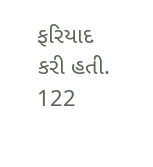ફરિયાદ કરી હતી.
122